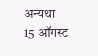अन्यथा 15 ऑगस्ट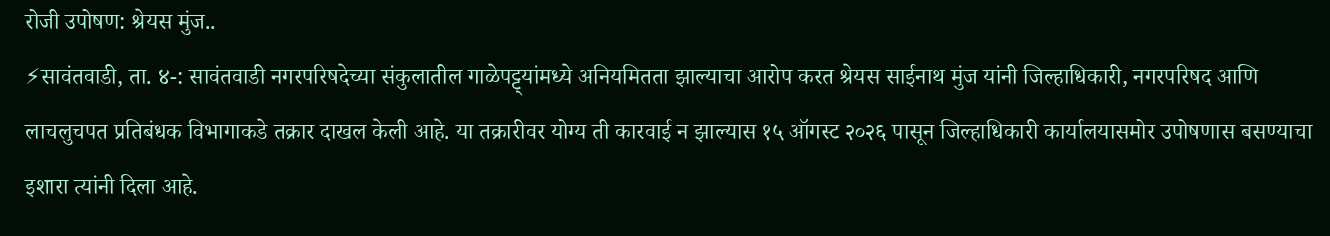रोजी उपोषण: श्रेयस मुंज..
⚡सावंतवाडी, ता. ४-: सावंतवाडी नगरपरिषदेच्या संकुलातील गाळेपट्ट्यांमध्ये अनियमितता झाल्याचा आरोप करत श्रेयस साईनाथ मुंज यांनी जिल्हाधिकारी, नगरपरिषद आणि लाचलुचपत प्रतिबंधक विभागाकडे तक्रार दाखल केली आहे. या तक्रारीवर योग्य ती कारवाई न झाल्यास १५ ऑगस्ट २०२६ पासून जिल्हाधिकारी कार्यालयासमोर उपोषणास बसण्याचा इशारा त्यांनी दिला आहे.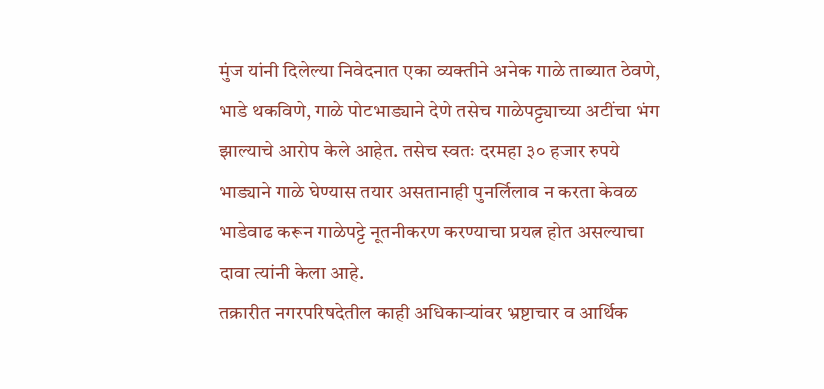मुंज यांनी दिलेल्या निवेदनात एका व्यक्तीने अनेक गाळे ताब्यात ठेवणे, भाडे थकविणे, गाळे पोटभाड्याने देणे तसेच गाळेपट्ट्याच्या अटींचा भंग झाल्याचे आरोप केले आहेत. तसेच स्वतः दरमहा ३० हजार रुपये भाड्याने गाळे घेण्यास तयार असतानाही पुनर्लिलाव न करता केवळ भाडेवाढ करून गाळेपट्टे नूतनीकरण करण्याचा प्रयत्न होत असल्याचा दावा त्यांनी केला आहे.
तक्रारीत नगरपरिषदेतील काही अधिकाऱ्यांवर भ्रष्टाचार व आर्थिक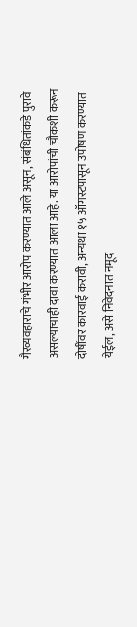गैरव्यवहाराचे गंभीर आरोप करण्यात आले असून, संबंधितांकडे पुरावे असल्याचाही दावा करण्यात आला आहे. या आरोपांची चौकशी करून दोषींवर कारवाई करावी, अन्यथा १५ ऑगस्टपासून उपोषण करण्यात येईल, असे निवेदनात नमूद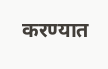करण्यात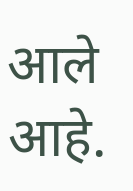आले आहे.